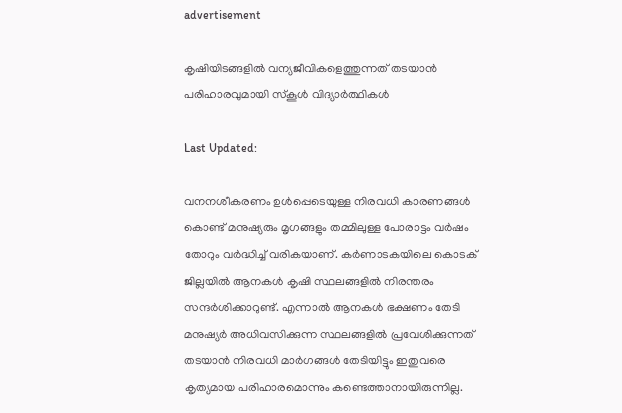advertisement

കൃഷിയിടങ്ങളിൽ വന്യജീവികളെത്തുന്നത് തടയാൻ പരിഹാരവുമായി സ്കൂൾ വിദ്യാർത്ഥികൾ

Last Updated:

വനനശീകരണം ഉള്‍പ്പെടെയുള്ള നിരവധി കാരണങ്ങള്‍ കൊണ്ട് മനുഷ്യരും മൃഗങ്ങളും തമ്മിലുള്ള പോരാട്ടം വര്‍ഷം തോറും വര്‍ദ്ധിച്ച് വരികയാണ്. കര്‍ണാടകയിലെ കൊടക് ജില്ലയില്‍ ആനകള്‍ കൃഷി സ്ഥലങ്ങളില്‍ നിരന്തരം സന്ദര്‍ശിക്കാറുണ്ട്. എന്നാല്‍ ആനകള്‍ ഭക്ഷണം തേടി മനുഷ്യര്‍ അധിവസിക്കുന്ന സ്ഥലങ്ങളില്‍ പ്രവേശിക്കുന്നത് തടയാന്‍ നിരവധി മാര്‍ഗങ്ങള്‍ തേടിയിട്ടും ഇതുവരെ കൃത്യമായ പരിഹാരമൊന്നും കണ്ടെത്താനായിരുന്നില്ല.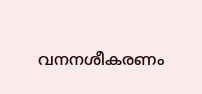വനനശീകരണം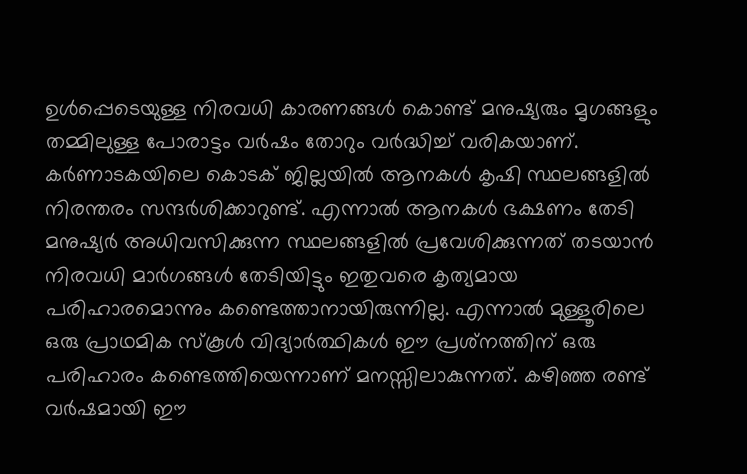ഉള്‍പ്പെടെയുള്ള നിരവധി കാരണങ്ങള്‍ കൊണ്ട് മനുഷ്യരും മൃഗങ്ങളും തമ്മിലുള്ള പോരാട്ടം വര്‍ഷം തോറും വര്‍ദ്ധിച്ച് വരികയാണ്. കര്‍ണാടകയിലെ കൊടക് ജില്ലയില്‍ ആനകള്‍ കൃഷി സ്ഥലങ്ങളില്‍ നിരന്തരം സന്ദര്‍ശിക്കാറുണ്ട്. എന്നാല്‍ ആനകള്‍ ഭക്ഷണം തേടി മനുഷ്യര്‍ അധിവസിക്കുന്ന സ്ഥലങ്ങളില്‍ പ്രവേശിക്കുന്നത് തടയാന്‍ നിരവധി മാര്‍ഗങ്ങള്‍ തേടിയിട്ടും ഇതുവരെ കൃത്യമായ പരിഹാരമൊന്നും കണ്ടെത്താനായിരുന്നില്ല. എന്നാല്‍ മുള്ളൂരിലെ ഒരു പ്രാഥമിക സ്‌കൂള്‍ വിദ്യാര്‍ത്ഥികള്‍ ഈ പ്രശ്‌നത്തിന് ഒരു പരിഹാരം കണ്ടെത്തിയെന്നാണ് മനസ്സിലാകുന്നത്. കഴിഞ്ഞ രണ്ട് വര്‍ഷമായി ഈ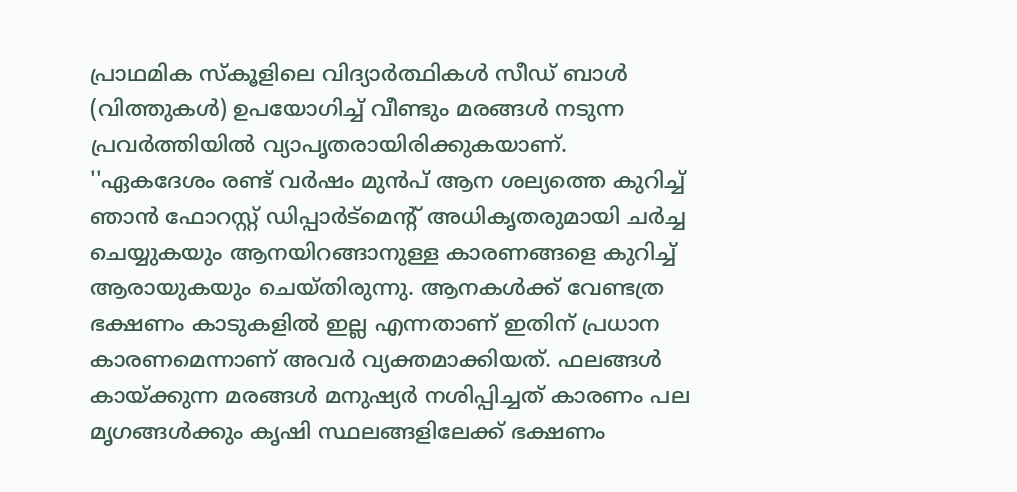പ്രാഥമിക സ്‌കൂളിലെ വിദ്യാര്‍ത്ഥികള്‍ സീഡ് ബാള്‍ (വിത്തുകള്‍) ഉപയോഗിച്ച് വീണ്ടും മരങ്ങള്‍ നടുന്ന പ്രവര്‍ത്തിയില്‍ വ്യാപൃതരായിരിക്കുകയാണ്.
''ഏകദേശം രണ്ട് വര്‍ഷം മുന്‍പ് ആന ശല്യത്തെ കുറിച്ച് ഞാന്‍ ഫോറസ്റ്റ് ഡിപ്പാര്‍ട്‌മെന്റ് അധികൃതരുമായി ചര്‍ച്ച ചെയ്യുകയും ആനയിറങ്ങാനുള്ള കാരണങ്ങളെ കുറിച്ച് ആരായുകയും ചെയ്തിരുന്നു. ആനകള്‍ക്ക് വേണ്ടത്ര ഭക്ഷണം കാടുകളില്‍ ഇല്ല എന്നതാണ് ഇതിന് പ്രധാന കാരണമെന്നാണ് അവര്‍ വ്യക്തമാക്കിയത്. ഫലങ്ങള്‍ കായ്ക്കുന്ന മരങ്ങള്‍ മനുഷ്യര്‍ നശിപ്പിച്ചത് കാരണം പല മൃഗങ്ങള്‍ക്കും കൃഷി സ്ഥലങ്ങളിലേക്ക് ഭക്ഷണം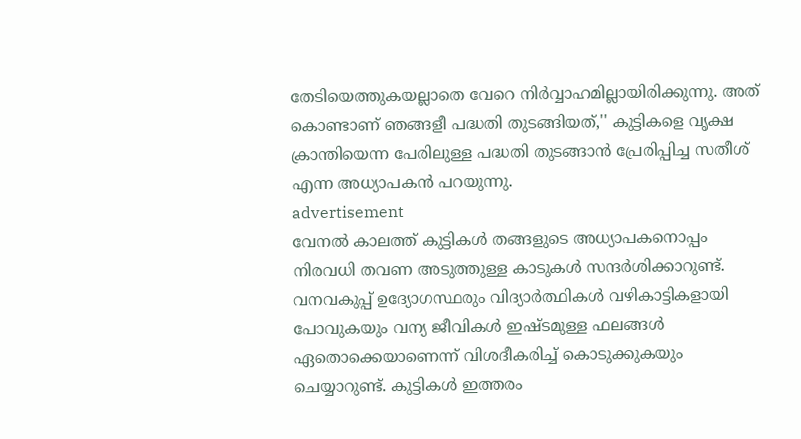തേടിയെത്തുകയല്ലാതെ വേറെ നിര്‍വ്വാഹമില്ലായിരിക്കുന്നു. അത് കൊണ്ടാണ് ഞങ്ങളീ പദ്ധതി തുടങ്ങിയത്,'' കുട്ടികളെ വൃക്ഷ ക്രാന്തിയെന്ന പേരിലുള്ള പദ്ധതി തുടങ്ങാന്‍ പ്രേരിപ്പിച്ച സതീശ് എന്ന അധ്യാപകന്‍ പറയുന്നു.
advertisement
വേനല്‍ കാലത്ത് കുട്ടികള്‍ തങ്ങളുടെ അധ്യാപകനൊപ്പം നിരവധി തവണ അടുത്തുള്ള കാടുകള്‍ സന്ദര്‍ശിക്കാറുണ്ട്. വനവകുപ്പ് ഉദ്യോഗസ്ഥരും വിദ്യാര്‍ത്ഥികള്‍ വഴികാട്ടികളായി പോവുകയും വന്യ ജീവികള്‍ ഇഷ്ടമുള്ള ഫലങ്ങള്‍ ഏതൊക്കെയാണെന്ന് വിശദീകരിച്ച് കൊടുക്കുകയും ചെയ്യാറുണ്ട്. കുട്ടികള്‍ ഇത്തരം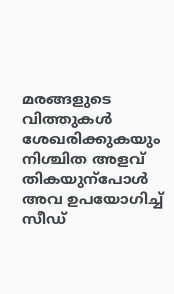മരങ്ങളുടെ വിത്തുകള്‍ ശേഖരിക്കുകയും നിശ്ചിത അളവ് തികയുന്‌പോള്‍ അവ ഉപയോഗിച്ച് സീഡ്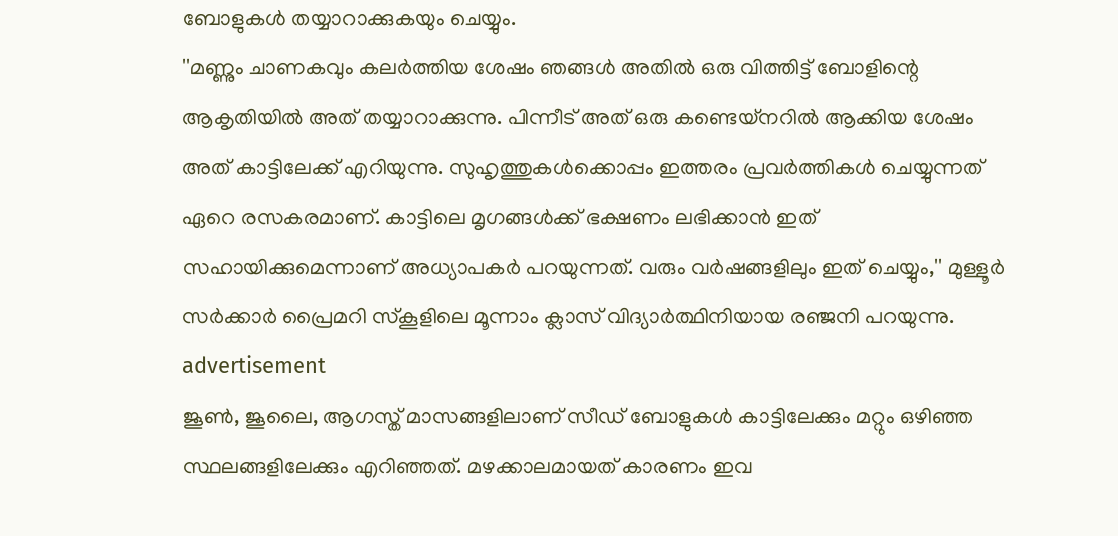ബോളുകള്‍ തയ്യാറാക്കുകയും ചെയ്യും.
''മണ്ണും ചാണകവും കലര്‍ത്തിയ ശേഷം ഞങ്ങള്‍ അതില്‍ ഒരു വിത്തിട്ട് ബോളിന്റെ ആകൃതിയില്‍ അത് തയ്യാറാക്കുന്നു. പിന്നീട് അത് ഒരു കണ്ടെയ്‌നറില്‍ ആക്കിയ ശേഷം അത് കാട്ടിലേക്ക് എറിയുന്നു. സുഹൃത്തുകള്‍ക്കൊപ്പം ഇത്തരം പ്രവര്‍ത്തികള്‍ ചെയ്യുന്നത് ഏറെ രസകരമാണ്. കാട്ടിലെ മൃഗങ്ങള്‍ക്ക് ഭക്ഷണം ലഭിക്കാന്‍ ഇത് സഹായിക്കുമെന്നാണ് അധ്യാപകര്‍ പറയുന്നത്. വരും വര്‍ഷങ്ങളിലും ഇത് ചെയ്യും,'' മുള്ളൂര്‍ സര്‍ക്കാര്‍ പ്രൈമറി സ്‌കൂളിലെ മൂന്നാം ക്ലാസ് വിദ്യാര്‍ത്ഥിനിയായ രഞ്ജനി പറയുന്നു.
advertisement
ജൂണ്‍, ജൂലൈ, ആഗസ്ത് മാസങ്ങളിലാണ് സീഡ് ബോളുകള്‍ കാട്ടിലേക്കും മറ്റും ഒഴിഞ്ഞ സ്ഥലങ്ങളിലേക്കും എറിഞ്ഞത്. മഴക്കാലമായത് കാരണം ഇവ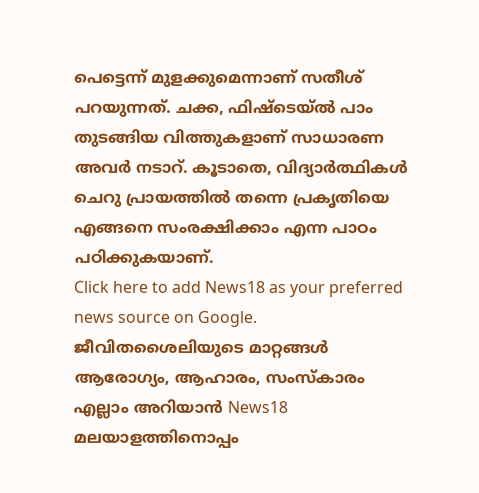പെട്ടെന്ന് മുളക്കുമെന്നാണ് സതീശ് പറയുന്നത്. ചക്ക, ഫിഷ്ടെയ്ല്‍ പാം തുടങ്ങിയ വിത്തുകളാണ് സാധാരണ അവര്‍ നടാറ്. കൂടാതെ, വിദ്യാര്‍ത്ഥികള്‍ ചെറു പ്രായത്തില്‍ തന്നെ പ്രകൃതിയെ എങ്ങനെ സംരക്ഷിക്കാം എന്ന പാഠം പഠിക്കുകയാണ്.
Click here to add News18 as your preferred news source on Google.
ജീവിതശൈലിയുടെ മാറ്റങ്ങൾ ആരോഗ്യം, ആഹാരം, സംസ്കാരം എല്ലാം അറിയാൻ News18 മലയാളത്തിനൊപ്പം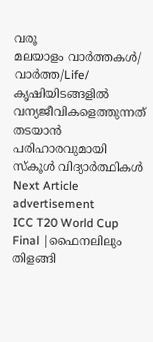വരൂ
മലയാളം വാർത്തകൾ/ വാർത്ത/Life/
കൃഷിയിടങ്ങളിൽ വന്യജീവികളെത്തുന്നത് തടയാൻ പരിഹാരവുമായി സ്കൂൾ വിദ്യാർത്ഥികൾ
Next Article
advertisement
ICC T20 World Cup Final |ഫൈനലിലും തിളങ്ങി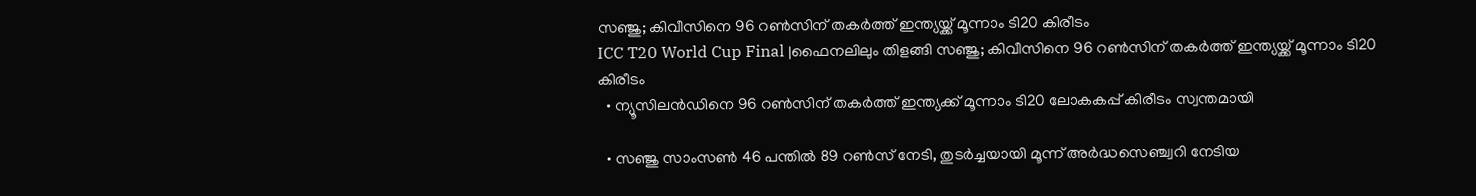സഞ്ജു; കിവീസിനെ 96 റൺസിന് തകർത്ത് ഇന്ത്യയ്ക്ക് മൂന്നാം ടി20 കിരീടം
ICC T20 World Cup Final |ഫൈനലിലും തിളങ്ങി സഞ്ജു; കിവീസിനെ 96 റൺസിന് തകർത്ത് ഇന്ത്യയ്ക്ക് മൂന്നാം ടി20 കിരീടം
  • ന്യൂസിലൻഡിനെ 96 റൺസിന് തകർത്ത് ഇന്ത്യക്ക് മൂന്നാം ടി20 ലോകകപ്പ് കിരീടം സ്വന്തമായി

  • സഞ്ജു സാംസൺ 46 പന്തിൽ 89 റൺസ് നേടി, തുടർച്ചയായി മൂന്ന് അർദ്ധസെഞ്ച്വറി നേടിയ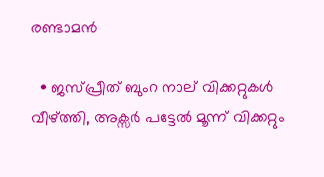രണ്ടാമൻ

  • ജസ്പ്രീത് ബുംറ നാല് വിക്കറ്റുകൾ വീഴ്ത്തി, അക്സർ പട്ടേൽ മൂന്ന് വിക്കറ്റും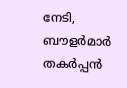നേടി, ബൗളർമാർ തകർപ്പൻ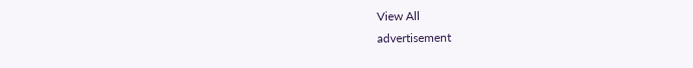View All
advertisement